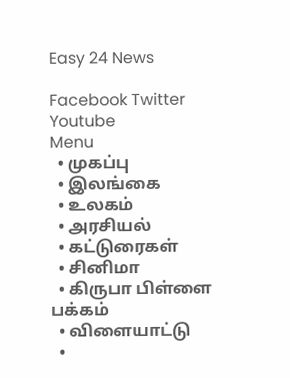Easy 24 News

Facebook Twitter Youtube
Menu
  • முகப்பு
  • இலங்கை
  • உலகம்
  • அரசியல்
  • கட்டுரைகள்
  • சினிமா
  • கிருபா பிள்ளை பக்கம்
  • விளையாட்டு
  •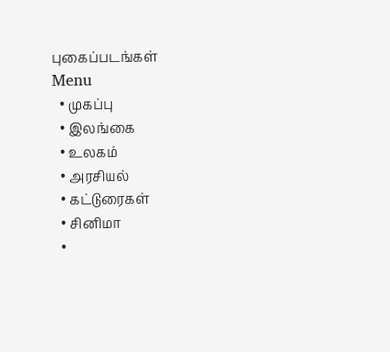புகைப்படங்கள்
Menu
  • முகப்பு
  • இலங்கை
  • உலகம்
  • அரசியல்
  • கட்டுரைகள்
  • சினிமா
  •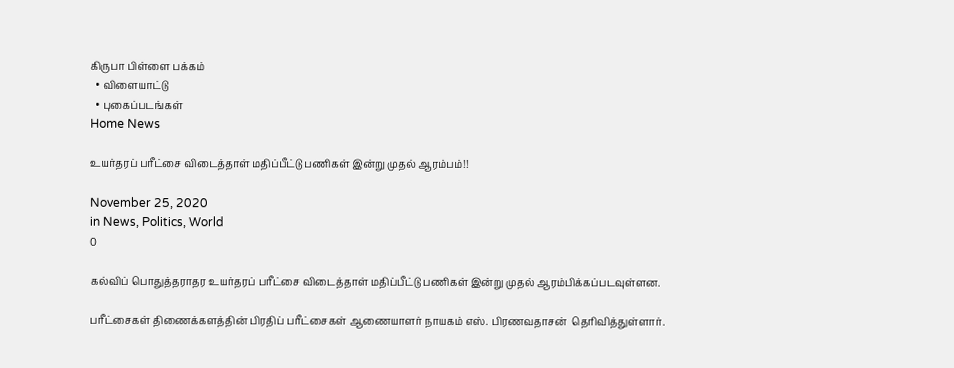கிருபா பிள்ளை பக்கம்
  • விளையாட்டு
  • புகைப்படங்கள்
Home News

உயர்தரப் பரீட்சை விடைத்தாள் மதிப்பீட்டு பணிகள் இன்று முதல் ஆரம்பம்!!

November 25, 2020
in News, Politics, World
0

கல்விப் பொதுத்தராதர உயர்தரப் பரீட்சை விடைத்தாள் மதிப்பீட்டு பணிகள் இன்று முதல் ஆரம்பிக்கப்படவுள்ளன.

பரீட்சைகள் திணைக்களத்தின் பிரதிப் பரீட்சைகள் ஆணையாளர் நாயகம் எஸ். பிரணவதாசன்  தெரிவித்துள்ளார்.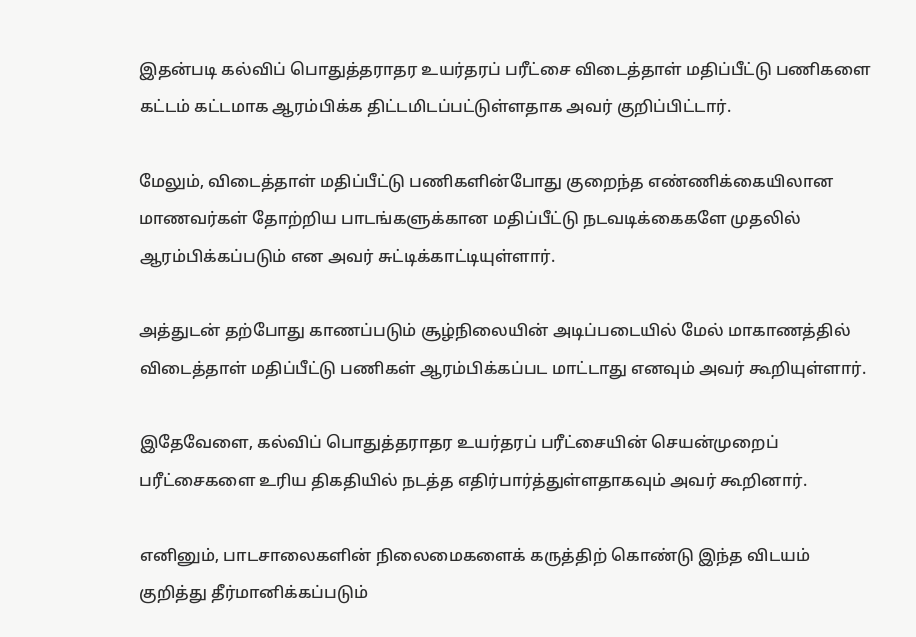இதன்படி கல்விப் பொதுத்தராதர உயர்தரப் பரீட்சை விடைத்தாள் மதிப்பீட்டு பணிகளை கட்டம் கட்டமாக ஆரம்பிக்க திட்டமிடப்பட்டுள்ளதாக அவர் குறிப்பிட்டார்.

மேலும், விடைத்தாள் மதிப்பீட்டு பணிகளின்போது குறைந்த எண்ணிக்கையிலான மாணவர்கள் தோற்றிய பாடங்களுக்கான மதிப்பீட்டு நடவடிக்கைகளே முதலில் ஆரம்பிக்கப்படும் என அவர் சுட்டிக்காட்டியுள்ளார்.

அத்துடன் தற்போது காணப்படும் சூழ்நிலையின் அடிப்படையில் மேல் மாகாணத்தில் விடைத்தாள் மதிப்பீட்டு பணிகள் ஆரம்பிக்கப்பட மாட்டாது எனவும் அவர் கூறியுள்ளார்.

இதேவேளை, கல்விப் பொதுத்தராதர உயர்தரப் பரீட்சையின் செயன்முறைப் பரீட்சைகளை உரிய திகதியில் நடத்த எதிர்பார்த்துள்ளதாகவும் அவர் கூறினார்.

எனினும், பாடசாலைகளின் நிலைமைகளைக் கருத்திற் கொண்டு இந்த விடயம் குறித்து தீர்மானிக்கப்படும்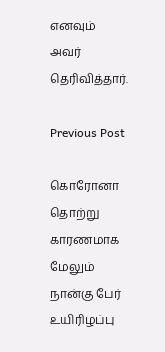எனவும் அவர் தெரிவித்தார்.

Previous Post

கொரோனா தொற்று காரணமாக மேலும் நான்கு பேர் உயிரிழப்பு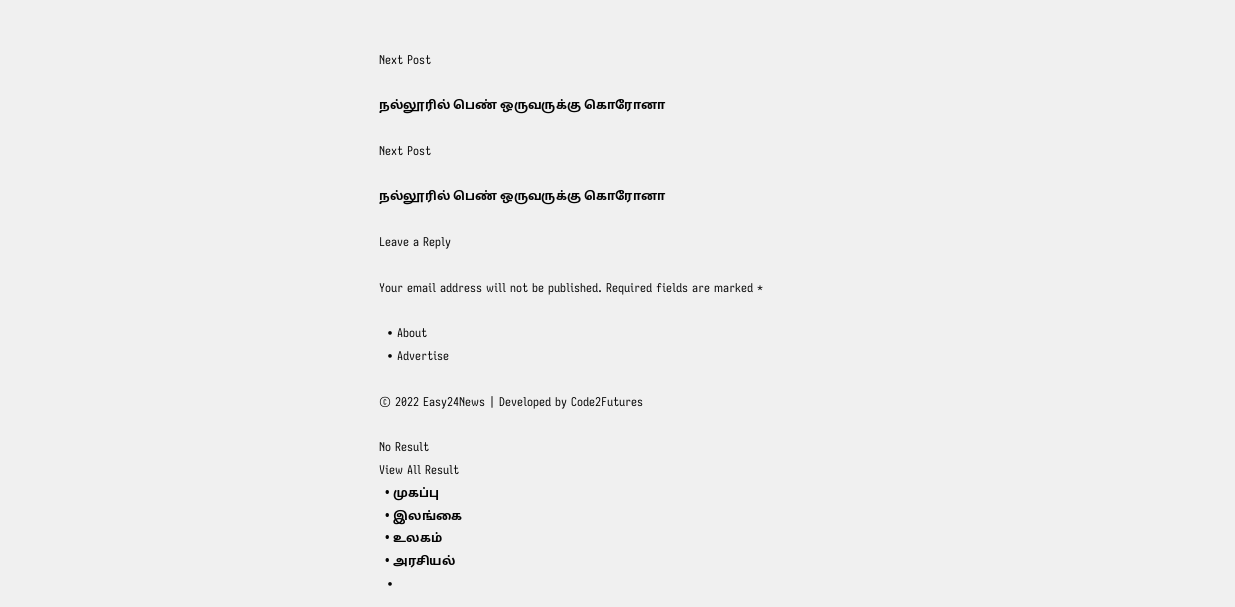Next Post

நல்லூரில் பெண் ஒருவருக்கு கொரோனா

Next Post

நல்லூரில் பெண் ஒருவருக்கு கொரோனா

Leave a Reply

Your email address will not be published. Required fields are marked *

  • About
  • Advertise

© 2022 Easy24News | Developed by Code2Futures

No Result
View All Result
  • முகப்பு
  • இலங்கை
  • உலகம்
  • அரசியல்
  •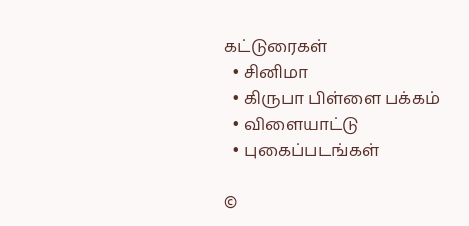கட்டுரைகள்
  • சினிமா
  • கிருபா பிள்ளை பக்கம்
  • விளையாட்டு
  • புகைப்படங்கள்

©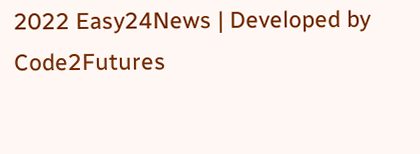2022 Easy24News | Developed by Code2Futures